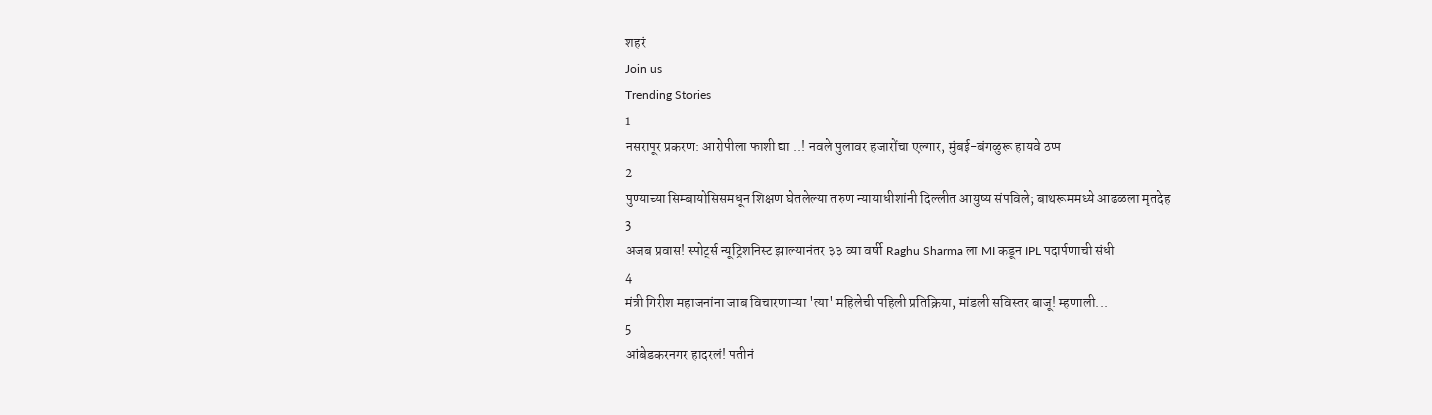शहरं
Join us
Trending Stories
1
नसरापूर प्रकरण: आरोपीला फाशी द्या ..! नवले पुलावर हजारोंचा एल्गार, मुंबई-बंगळुरू हायवे ठप्प
2
पुण्याच्या सिम्बायोसिसमधून शिक्षण घेतलेल्या तरुण न्यायाधीशांनी दिल्लीत आयुष्य संपविले; बाथरूममध्ये आढळला मृतदेह
3
अजब प्रवास! स्पोर्ट्स न्यूट्रिशनिस्ट झाल्यानंतर ३३ व्या वर्षी Raghu Sharma ला MI कडून IPL पदार्पणाची संधी
4
मंत्री गिरीश महाजनांना जाब विचारणाऱ्या 'त्या' महिलेची पहिली प्रतिक्रिया, मांडली सविस्तर बाजू! म्हणाली...
5
आंबेडकरनगर हादरलं! पतीनं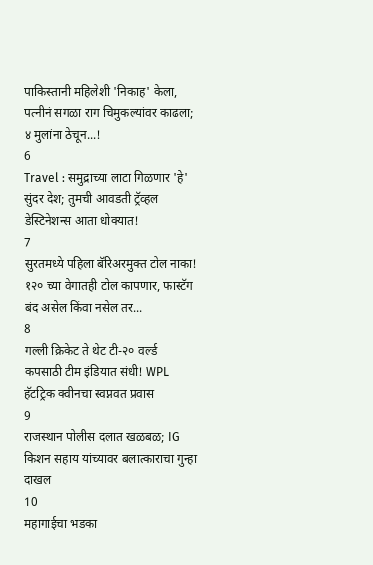पाकिस्तानी महिलेशी 'निकाह' केला, पत्नीनं सगळा राग चिमुकल्यांवर काढला; ४ मुलांना ठेचून...!
6
Travel : समुद्राच्या लाटा गिळणार 'हे' सुंदर देश; तुमची आवडती ट्रॅव्हल डेस्टिनेशन्स आता धोक्यात!
7
सुरतमध्ये पहिला बॅरिअरमुक्त टोल नाका! १२० च्या वेगातही टोल कापणार, फास्टॅग बंद असेल किंवा नसेल तर...
8
गल्ली क्रिकेट ते थेट टी-२० वर्ल्ड कपसाठी टीम इंडियात संधी! WPL हॅटट्रिक क्वीनचा स्वप्नवत प्रवास
9
राजस्थान पोलीस दलात खळबळ; IG किशन सहाय यांच्यावर बलात्काराचा गुन्हा दाखल
10
महागाईचा भडका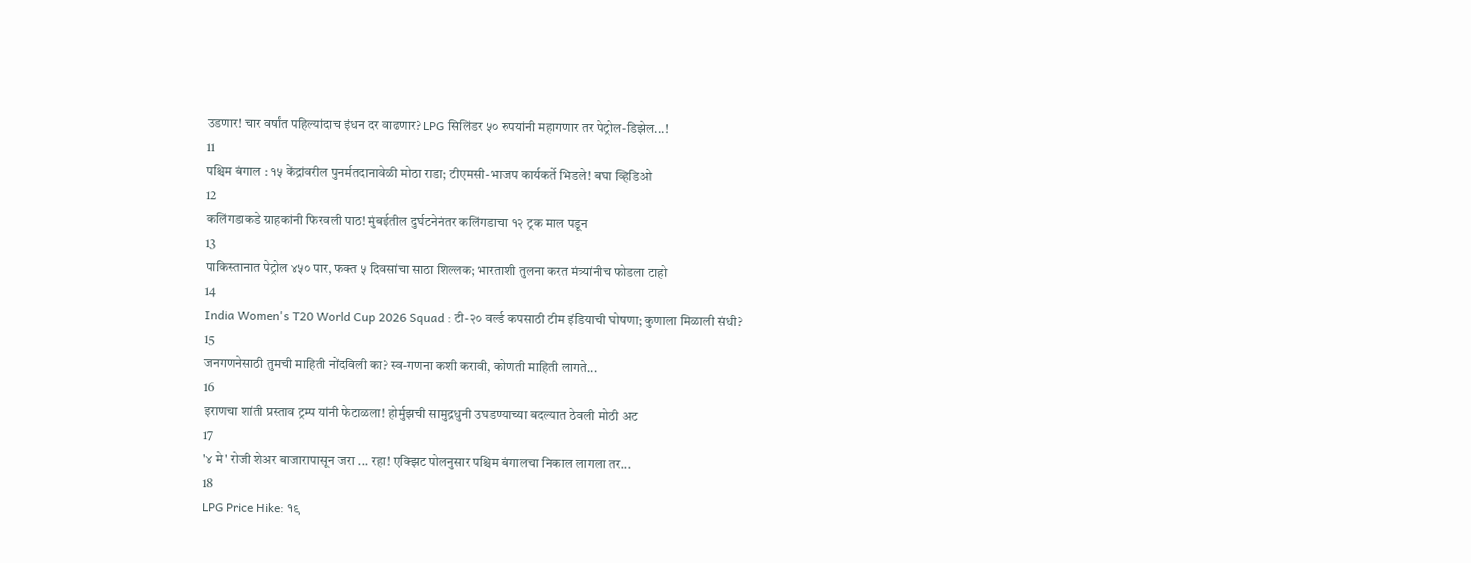उडणार! चार वर्षांत पहिल्यांदाच इंधन दर वाढणार? LPG सिलिंडर ५० रुपयांनी महागणार तर पेट्रोल-डिझेल...!
11
पश्चिम बंगाल : १५ केंद्रांवरील पुनर्मतदानावेळी मोठा राडा; टीएमसी-भाजप कार्यकर्ते भिडले! बघा व्हिडिओ
12
कलिंगडाकडे ग्राहकांनी फिरवली पाठ! मुंबईतील दुर्घटनेनंतर कलिंगडाचा १२ ट्रक माल पडून
13
पाकिस्तानात पेट्रोल ४५० पार, फक्त ५ दिवसांचा साठा शिल्लक; भारताशी तुलना करत मंत्र्यांनीच फोडला टाहो
14
India Women's T20 World Cup 2026 Squad : टी-२० वर्ल्ड कपसाठी टीम इंडियाची घोषणा; कुणाला मिळाली संधी?
15
जनगणनेसाठी तुमची माहिती नोंदविली का? स्व-गणना कशी करावी, कोणती माहिती लागते...
16
इराणचा शांती प्रस्ताव ट्रम्प यांनी फेटाळला! होर्मुझची सामुद्रधुनी उघडण्याच्या बदल्यात ठेवली मोठी अट
17
'४ मे' रोजी शेअर बाजारापासून जरा ... रहा! एक्झिट पोलनुसार पश्चिम बंगालचा निकाल लागला तर...
18
LPG Price Hike: १९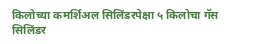किलोच्या कमर्शिअल सिलिंडरपेक्षा ५ किलोचा गॅस सिलिंडर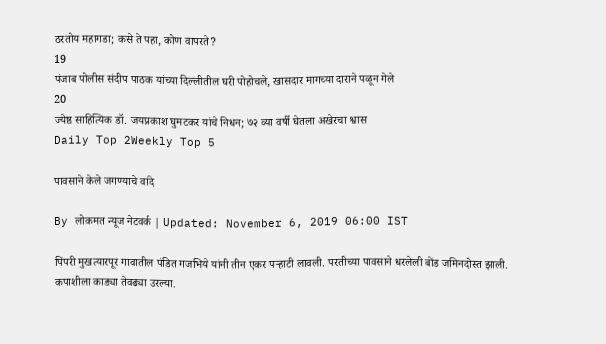ठरतोय महागडा; कसे ते पहा, कोण वापरते?
19
पंजाब पोलीस संदीप पाठक यांच्या दिल्लीतील घरी पोहोचले, खासदार मागच्या दाराने पळून गेले
20
ज्येष्ठ साहित्यिक डॉ. जयप्रकाश घुमटकर यांचे निधन; ७२ व्या वर्षी घेतला अखेरचा श्वास
Daily Top 2Weekly Top 5

पावसाने केले जगण्याचे वांदे

By लोकमत न्यूज नेटवर्क | Updated: November 6, 2019 06:00 IST

पिंपरी मुखत्यारपूर गावातील पंडित गजभिये यांनी तीन एकर पऱ्हाटी लावली. परतीच्या पावसाने धरलेली बोंड जमिनदोस्त झाली. कपाशीला काड्या तेवढ्या उरल्या.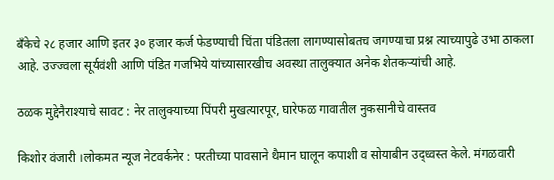बँकेचे २८ हजार आणि इतर ३० हजार कर्ज फेडण्याची चिंता पंडितला लागण्यासोबतच जगण्याचा प्रश्न त्याच्यापुढे उभा ठाकला आहे. उज्ज्वला सूर्यवंशी आणि पंडित गजभिये यांच्यासारखीच अवस्था तालुक्यात अनेक शेतकऱ्यांची आहे.

ठळक मुद्देनैराश्याचे सावट : नेर तालुक्याच्या पिंपरी मुखत्यारपूर, घारेफळ गावातील नुकसानीचे वास्तव

किशोर वंजारी ।लोकमत न्यूज नेटवर्कनेर : परतीच्या पावसाने थैमान घालून कपाशी व सोयाबीन उद्ध्वस्त केले. मंगळवारी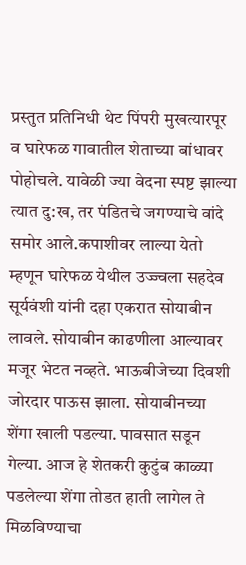प्रस्तुत प्रतिनिधी थेट पिंपरी मुखत्यारपूर व घारेफळ गावातील शेताच्या बांधावर पोहोचले. यावेळी ज्या वेदना स्पष्ट झाल्या त्यात दु:ख, तर पंडितचे जगण्याचे वांदे समोर आले.कपाशीवर लाल्या येतो म्हणून घारेफळ येथील उज्ज्वला सहदेव सूर्यवंशी यांनी दहा एकरात सोयाबीन लावले. सोयाबीन काढणीला आल्यावर मजूर भेटत नव्हते. भाऊबीजेच्या दिवशी जोरदार पाऊस झाला. सोयाबीनच्या शेंगा खाली पडल्या. पावसात सडून गेल्या. आज हे शेतकरी कुटुंब काळ्या पडलेल्या शेंगा तोडत हाती लागेल ते मिळविण्याचा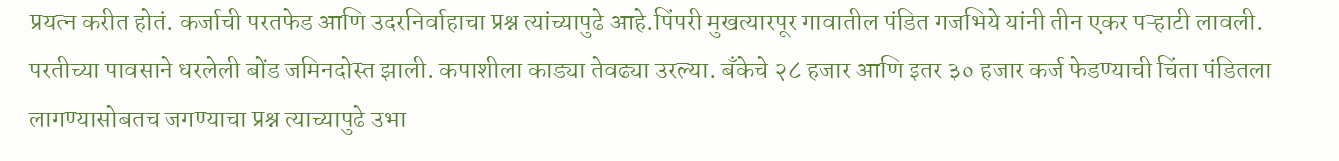प्रयत्न करीत होतं. कर्जाची परतफेड आणि उदरनिर्वाहाचा प्रश्न त्यांच्यापुढे आहे.पिंपरी मुखत्यारपूर गावातील पंडित गजभिये यांनी तीन एकर पऱ्हाटी लावली. परतीच्या पावसाने धरलेली बोंड जमिनदोस्त झाली. कपाशीला काड्या तेवढ्या उरल्या. बँकेचे २८ हजार आणि इतर ३० हजार कर्ज फेडण्याची चिंता पंडितला लागण्यासोबतच जगण्याचा प्रश्न त्याच्यापुढे उभा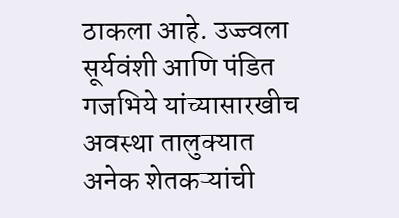ठाकला आहे. उज्ज्वला सूर्यवंशी आणि पंडित गजभिये यांच्यासारखीच अवस्था तालुक्यात अनेक शेतकऱ्यांची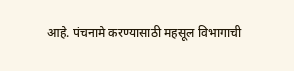आहे. पंचनामे करण्यासाठी महसूल विभागाची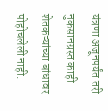यंत्रणा अजूनपर्यंत तरी नुकसानग्रस्त काही शेतकऱ्यांच्या बांधावर पोहोचलेली नाही.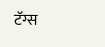टॅग्स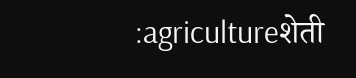:agricultureशेती